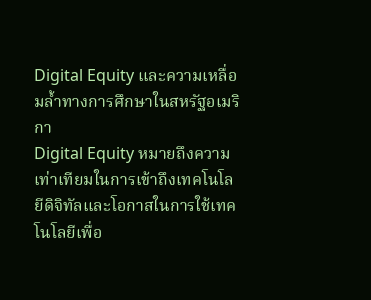Digital Equity และความเหลื่อมล้ำทางการศึกษาในสหรัฐอเมริกา
Digital Equity หมายถึงความเท่าเทียมในการเข้าถึงเทคโนโลยีดิจิทัลและโอกาสในการใช้เทคโนโลยีเพื่อ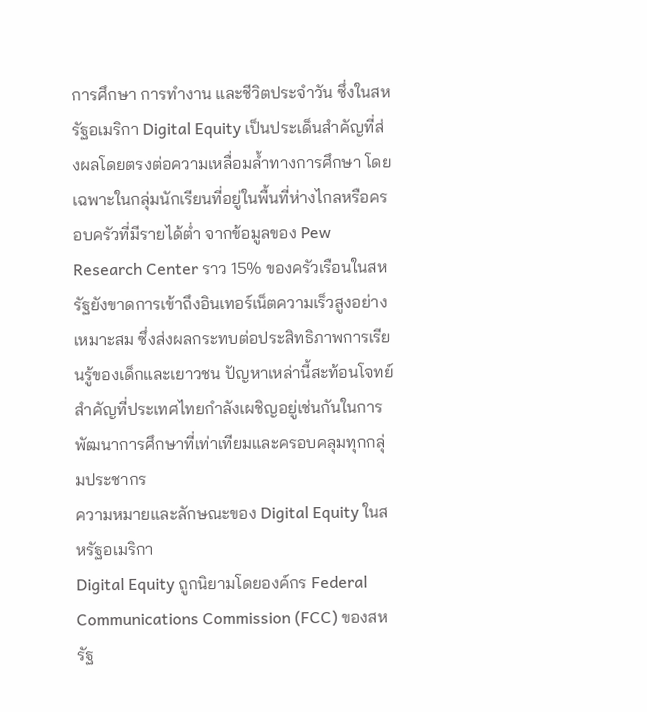การศึกษา การทำงาน และชีวิตประจำวัน ซึ่งในสหรัฐอเมริกา Digital Equity เป็นประเด็นสำคัญที่ส่งผลโดยตรงต่อความเหลื่อมล้ำทางการศึกษา โดยเฉพาะในกลุ่มนักเรียนที่อยู่ในพื้นที่ห่างไกลหรือครอบครัวที่มีรายได้ต่ำ จากข้อมูลของ Pew Research Center ราว 15% ของครัวเรือนในสหรัฐยังขาดการเข้าถึงอินเทอร์เน็ตความเร็วสูงอย่างเหมาะสม ซึ่งส่งผลกระทบต่อประสิทธิภาพการเรียนรู้ของเด็กและเยาวชน ปัญหาเหล่านี้สะท้อนโจทย์สำคัญที่ประเทศไทยกำลังเผชิญอยู่เช่นกันในการพัฒนาการศึกษาที่เท่าเทียมและครอบคลุมทุกกลุ่มประชากร
ความหมายและลักษณะของ Digital Equity ในสหรัฐอเมริกา
Digital Equity ถูกนิยามโดยองค์กร Federal Communications Commission (FCC) ของสหรัฐ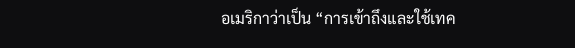อเมริกาว่าเป็น “การเข้าถึงและใช้เทค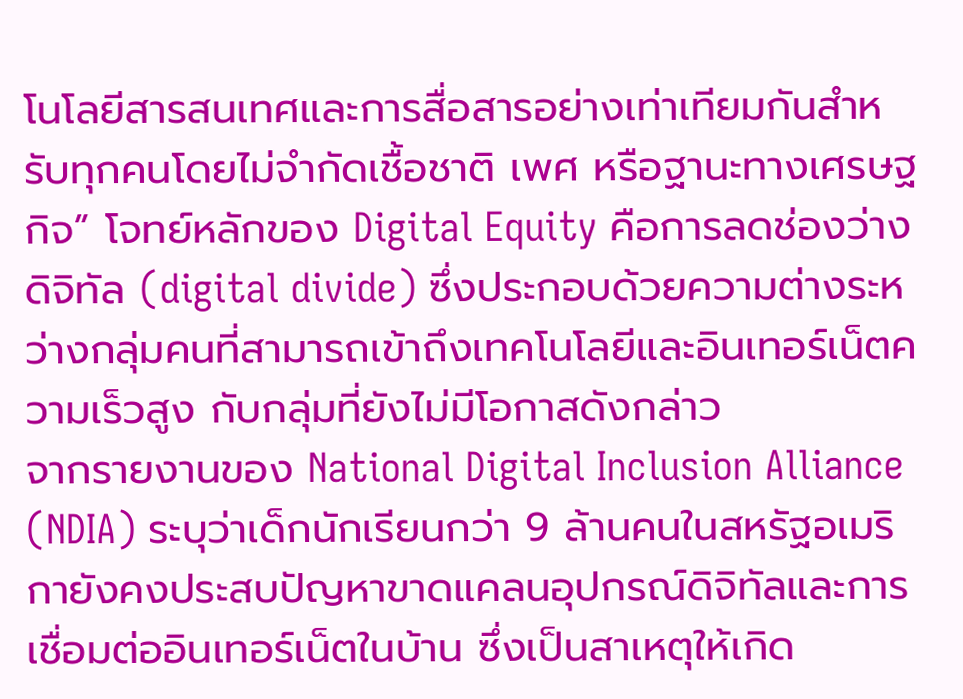โนโลยีสารสนเทศและการสื่อสารอย่างเท่าเทียมกันสำหรับทุกคนโดยไม่จำกัดเชื้อชาติ เพศ หรือฐานะทางเศรษฐกิจ” โจทย์หลักของ Digital Equity คือการลดช่องว่างดิจิทัล (digital divide) ซึ่งประกอบด้วยความต่างระหว่างกลุ่มคนที่สามารถเข้าถึงเทคโนโลยีและอินเทอร์เน็ตความเร็วสูง กับกลุ่มที่ยังไม่มีโอกาสดังกล่าว
จากรายงานของ National Digital Inclusion Alliance (NDIA) ระบุว่าเด็กนักเรียนกว่า 9 ล้านคนในสหรัฐอเมริกายังคงประสบปัญหาขาดแคลนอุปกรณ์ดิจิทัลและการเชื่อมต่ออินเทอร์เน็ตในบ้าน ซึ่งเป็นสาเหตุให้เกิด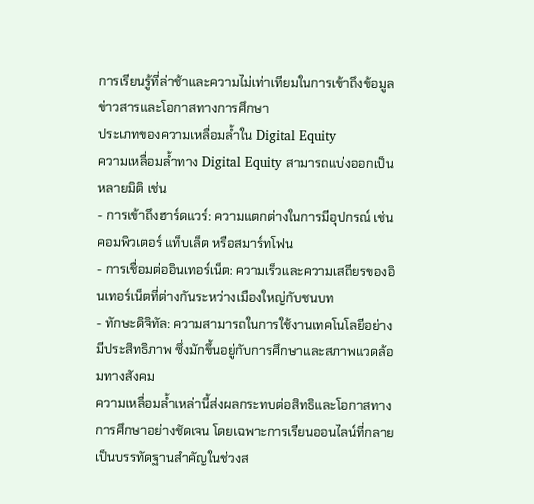การเรียนรู้ที่ล่าช้าและความไม่เท่าเทียมในการเข้าถึงข้อมูลข่าวสารและโอกาสทางการศึกษา
ประเภทของความเหลื่อมล้ำใน Digital Equity
ความเหลื่อมล้ำทาง Digital Equity สามารถแบ่งออกเป็นหลายมิติ เช่น
- การเข้าถึงฮาร์ดแวร์: ความแตกต่างในการมีอุปกรณ์ เช่น คอมพิวเตอร์ แท็บเล็ต หรือสมาร์ทโฟน
- การเชื่อมต่ออินเทอร์เน็ต: ความเร็วและความเสถียรของอินเทอร์เน็ตที่ต่างกันระหว่างเมืองใหญ่กับชนบท
- ทักษะดิจิทัล: ความสามารถในการใช้งานเทคโนโลยีอย่างมีประสิทธิภาพ ซึ่งมักขึ้นอยู่กับการศึกษาและสภาพแวดล้อมทางสังคม
ความเหลื่อมล้ำเหล่านี้ส่งผลกระทบต่อสิทธิและโอกาสทางการศึกษาอย่างชัดเจน โดยเฉพาะการเรียนออนไลน์ที่กลายเป็นบรรทัดฐานสำคัญในช่วงส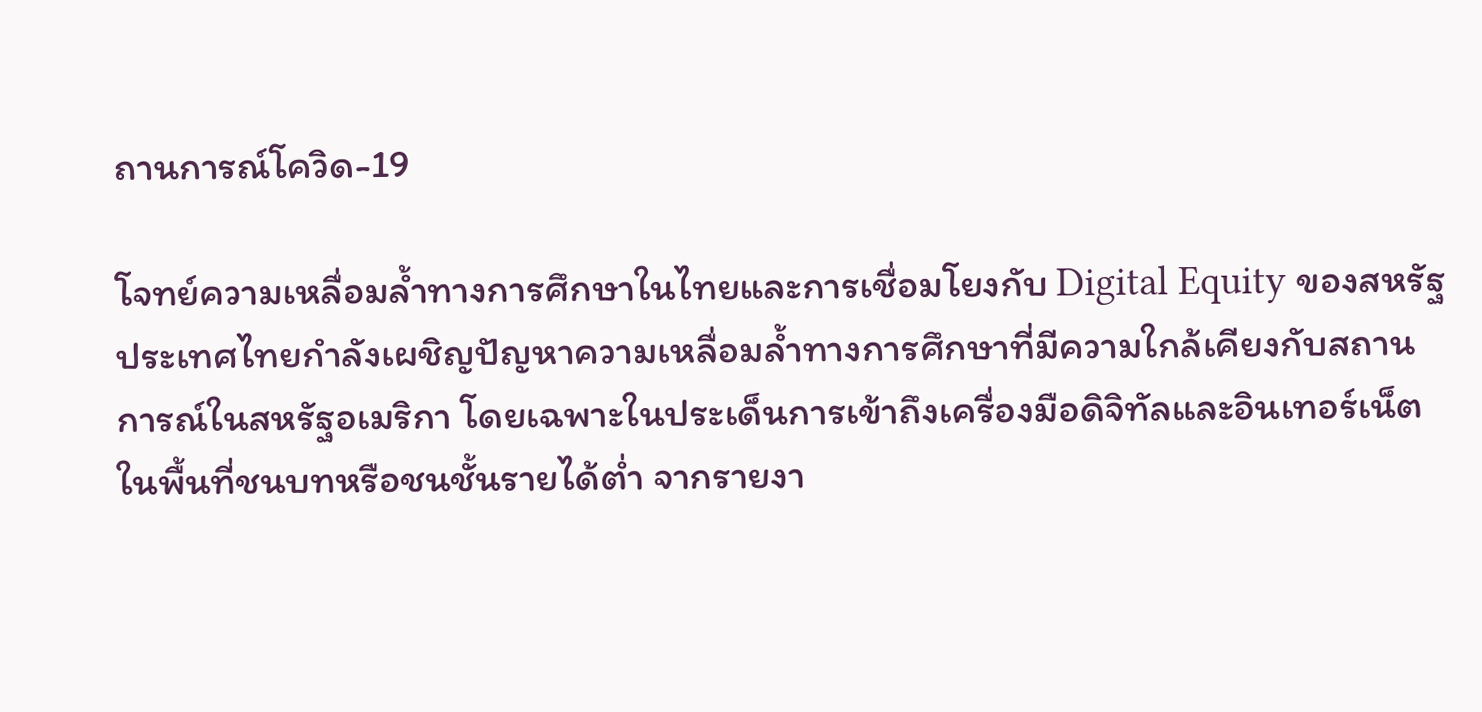ถานการณ์โควิด-19

โจทย์ความเหลื่อมล้ำทางการศึกษาในไทยและการเชื่อมโยงกับ Digital Equity ของสหรัฐ
ประเทศไทยกำลังเผชิญปัญหาความเหลื่อมล้ำทางการศึกษาที่มีความใกล้เคียงกับสถานการณ์ในสหรัฐอเมริกา โดยเฉพาะในประเด็นการเข้าถึงเครื่องมือดิจิทัลและอินเทอร์เน็ตในพื้นที่ชนบทหรือชนชั้นรายได้ต่ำ จากรายงา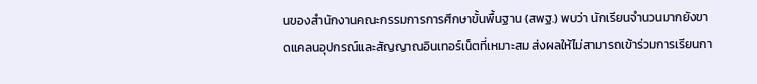นของสำนักงานคณะกรรมการการศึกษาขั้นพื้นฐาน (สพฐ.) พบว่า นักเรียนจำนวนมากยังขาดแคลนอุปกรณ์และสัญญาณอินเทอร์เน็ตที่เหมาะสม ส่งผลให้ไม่สามารถเข้าร่วมการเรียนกา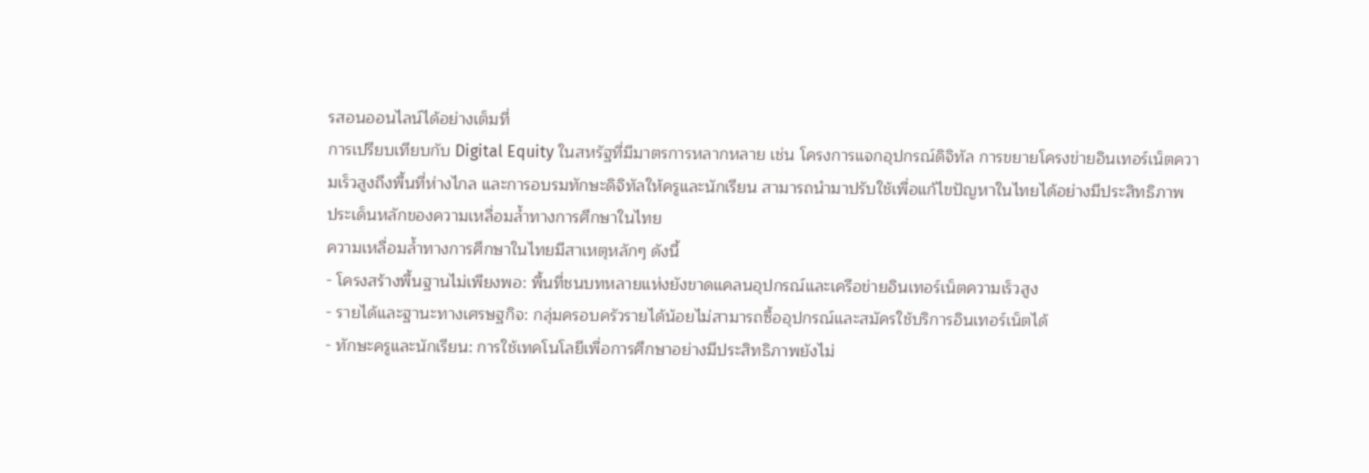รสอนออนไลน์ได้อย่างเต็มที่
การเปรียบเทียบกับ Digital Equity ในสหรัฐที่มีมาตรการหลากหลาย เช่น โครงการแจกอุปกรณ์ดิจิทัล การขยายโครงข่ายอินเทอร์เน็ตความเร็วสูงถึงพื้นที่ห่างไกล และการอบรมทักษะดิจิทัลให้ครูและนักเรียน สามารถนำมาปรับใช้เพื่อแก้ไขปัญหาในไทยได้อย่างมีประสิทธิภาพ
ประเด็นหลักของความเหลื่อมล้ำทางการศึกษาในไทย
ความเหลื่อมล้ำทางการศึกษาในไทยมีสาเหตุหลักๆ ดังนี้
- โครงสร้างพื้นฐานไม่เพียงพอ: พื้นที่ชนบทหลายแห่งยังขาดแคลนอุปกรณ์และเครือข่ายอินเทอร์เน็ตความเร็วสูง
- รายได้และฐานะทางเศรษฐกิจ: กลุ่มครอบครัวรายได้น้อยไม่สามารถซื้ออุปกรณ์และสมัครใช้บริการอินเทอร์เน็ตได้
- ทักษะครูและนักเรียน: การใช้เทคโนโลยีเพื่อการศึกษาอย่างมีประสิทธิภาพยังไม่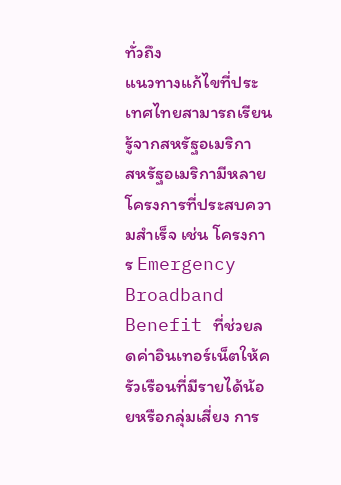ทั่วถึง
แนวทางแก้ไขที่ประเทศไทยสามารถเรียนรู้จากสหรัฐอเมริกา
สหรัฐอเมริกามีหลายโครงการที่ประสบความสำเร็จ เช่น โครงการ Emergency Broadband Benefit ที่ช่วยลดค่าอินเทอร์เน็ตให้ครัวเรือนที่มีรายได้น้อยหรือกลุ่มเสี่ยง การ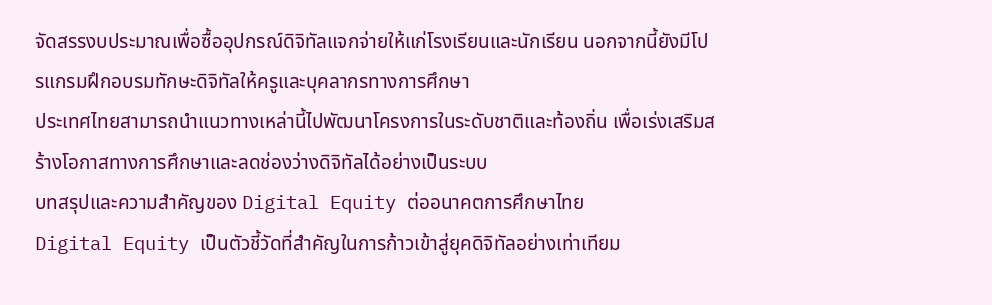จัดสรรงบประมาณเพื่อซื้ออุปกรณ์ดิจิทัลแจกจ่ายให้แก่โรงเรียนและนักเรียน นอกจากนี้ยังมีโปรแกรมฝึกอบรมทักษะดิจิทัลให้ครูและบุคลากรทางการศึกษา
ประเทศไทยสามารถนำแนวทางเหล่านี้ไปพัฒนาโครงการในระดับชาติและท้องถิ่น เพื่อเร่งเสริมสร้างโอกาสทางการศึกษาและลดช่องว่างดิจิทัลได้อย่างเป็นระบบ
บทสรุปและความสำคัญของ Digital Equity ต่ออนาคตการศึกษาไทย
Digital Equity เป็นตัวชี้วัดที่สำคัญในการก้าวเข้าสู่ยุคดิจิทัลอย่างเท่าเทียม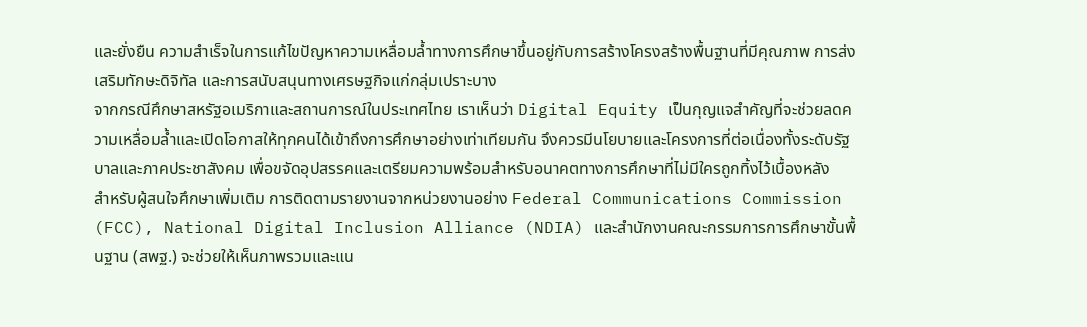และยั่งยืน ความสำเร็จในการแก้ไขปัญหาความเหลื่อมล้ำทางการศึกษาขึ้นอยู่กับการสร้างโครงสร้างพื้นฐานที่มีคุณภาพ การส่งเสริมทักษะดิจิทัล และการสนับสนุนทางเศรษฐกิจแก่กลุ่มเปราะบาง
จากกรณีศึกษาสหรัฐอเมริกาและสถานการณ์ในประเทศไทย เราเห็นว่า Digital Equity เป็นกุญแจสำคัญที่จะช่วยลดความเหลื่อมล้ำและเปิดโอกาสให้ทุกคนได้เข้าถึงการศึกษาอย่างเท่าเทียมกัน จึงควรมีนโยบายและโครงการที่ต่อเนื่องทั้งระดับรัฐบาลและภาคประชาสังคม เพื่อขจัดอุปสรรคและเตรียมความพร้อมสำหรับอนาคตทางการศึกษาที่ไม่มีใครถูกทิ้งไว้เบื้องหลัง
สำหรับผู้สนใจศึกษาเพิ่มเติม การติดตามรายงานจากหน่วยงานอย่าง Federal Communications Commission (FCC), National Digital Inclusion Alliance (NDIA) และสำนักงานคณะกรรมการการศึกษาขั้นพื้นฐาน (สพฐ.) จะช่วยให้เห็นภาพรวมและแน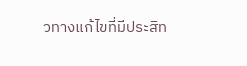วทางแก้ไขที่มีประสิท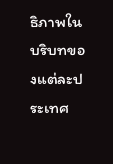ธิภาพในบริบทของแต่ละประเทศ